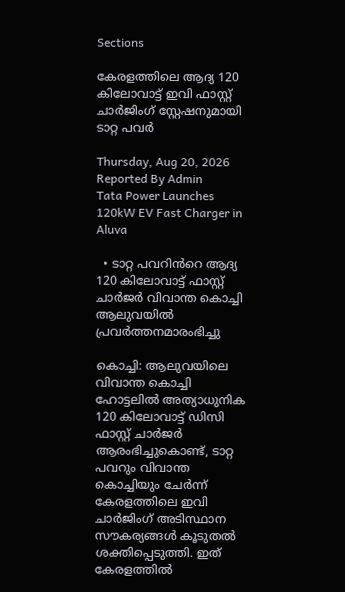Sections

കേരളത്തിലെ ആദ്യ 120 കിലോവാട്ട് ഇവി ഫാസ്റ്റ് ചാർജിംഗ് സ്റ്റേഷനുമായി ടാറ്റ പവർ

Thursday, Aug 20, 2026
Reported By Admin
Tata Power Launches 120kW EV Fast Charger in Aluva

  • ടാറ്റ പവറിൻറെ ആദ്യ 120 കിലോവാട്ട് ഫാസ്റ്റ് ചാർജർ വിവാന്ത കൊച്ചി ആലുവയിൽ പ്രവർത്തനമാരംഭിച്ചു

കൊച്ചി: ആലുവയിലെ വിവാന്ത കൊച്ചി ഹോട്ടലിൽ അത്യാധുനിക 120 കിലോവാട്ട് ഡിസി ഫാസ്റ്റ് ചാർജർ ആരംഭിച്ചുകൊണ്ട്, ടാറ്റ പവറും വിവാന്ത കൊച്ചിയും ചേർന്ന് കേരളത്തിലെ ഇവി ചാർജിംഗ് അടിസ്ഥാന സൗകര്യങ്ങൾ കൂടുതൽ ശക്തിപ്പെടുത്തി. ഇത് കേരളത്തിൽ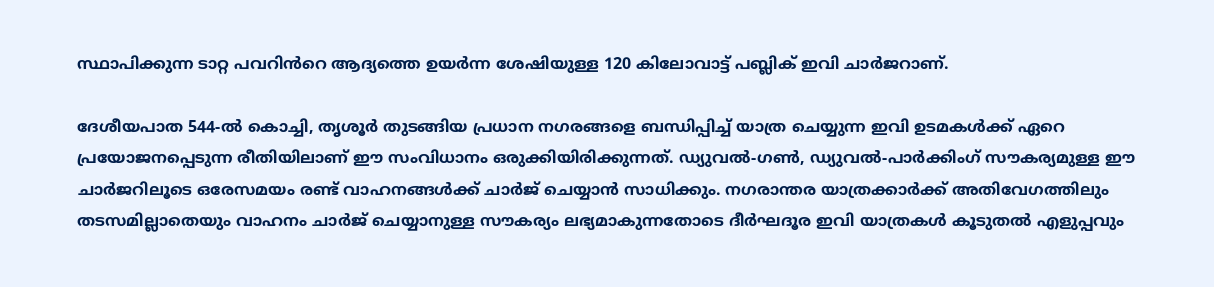സ്ഥാപിക്കുന്ന ടാറ്റ പവറിൻറെ ആദ്യത്തെ ഉയർന്ന ശേഷിയുള്ള 120 കിലോവാട്ട് പബ്ലിക് ഇവി ചാർജറാണ്.

ദേശീയപാത 544-ൽ കൊച്ചി, തൃശൂർ തുടങ്ങിയ പ്രധാന നഗരങ്ങളെ ബന്ധിപ്പിച്ച് യാത്ര ചെയ്യുന്ന ഇവി ഉടമകൾക്ക് ഏറെ പ്രയോജനപ്പെടുന്ന രീതിയിലാണ് ഈ സംവിധാനം ഒരുക്കിയിരിക്കുന്നത്. ഡ്യുവൽ-ഗൺ, ഡ്യുവൽ-പാർക്കിംഗ് സൗകര്യമുള്ള ഈ ചാർജറിലൂടെ ഒരേസമയം രണ്ട് വാഹനങ്ങൾക്ക് ചാർജ് ചെയ്യാൻ സാധിക്കും. നഗരാന്തര യാത്രക്കാർക്ക് അതിവേഗത്തിലും തടസമില്ലാതെയും വാഹനം ചാർജ് ചെയ്യാനുള്ള സൗകര്യം ലഭ്യമാകുന്നതോടെ ദീർഘദൂര ഇവി യാത്രകൾ കൂടുതൽ എളുപ്പവും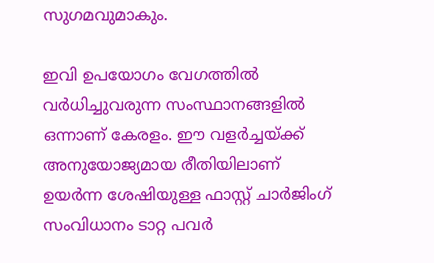സുഗമവുമാകും.

ഇവി ഉപയോഗം വേഗത്തിൽ വർധിച്ചുവരുന്ന സംസ്ഥാനങ്ങളിൽ ഒന്നാണ് കേരളം. ഈ വളർച്ചയ്ക്ക് അനുയോജ്യമായ രീതിയിലാണ് ഉയർന്ന ശേഷിയുള്ള ഫാസ്റ്റ് ചാർജിംഗ് സംവിധാനം ടാറ്റ പവർ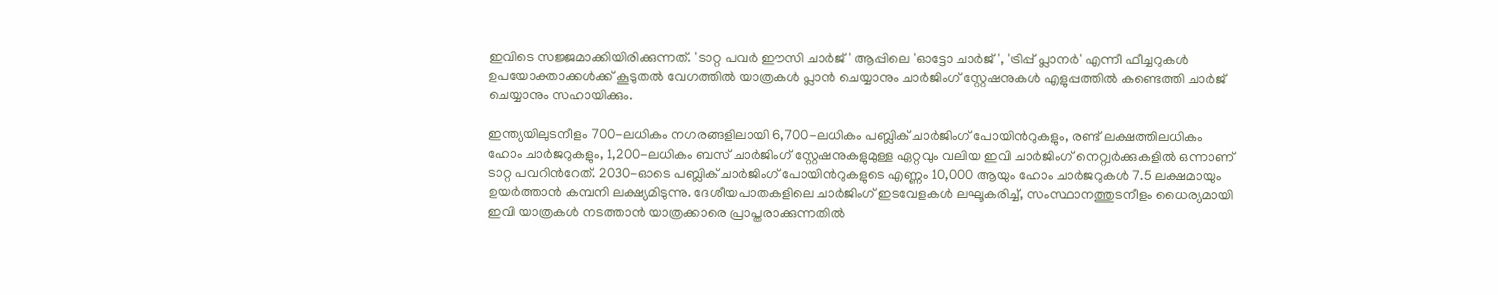ഇവിടെ സജ്ജമാക്കിയിരിക്കുന്നത്. 'ടാറ്റ പവർ ഈസി ചാർജ്' ആപ്പിലെ 'ഓട്ടോ ചാർജ്', 'ട്രിപ്പ് പ്ലാനർ' എന്നീ ഫീച്ചറുകൾ ഉപയോക്താക്കൾക്ക് കൂടുതൽ വേഗത്തിൽ യാത്രകൾ പ്ലാൻ ചെയ്യാനും ചാർജിംഗ് സ്റ്റേഷനുകൾ എളുപ്പത്തിൽ കണ്ടെത്തി ചാർജ് ചെയ്യാനും സഹായിക്കും.

ഇന്ത്യയിലുടനീളം 700-ലധികം നഗരങ്ങളിലായി 6,700-ലധികം പബ്ലിക് ചാർജിംഗ് പോയിൻറുകളും, രണ്ട് ലക്ഷത്തിലധികം ഹോം ചാർജറുകളും, 1,200-ലധികം ബസ് ചാർജിംഗ് സ്റ്റേഷനുകളുമുള്ള ഏറ്റവും വലിയ ഇവി ചാർജിംഗ് നെറ്റ്വർക്കുകളിൽ ഒന്നാണ് ടാറ്റ പവറിൻറേത്. 2030-ഓടെ പബ്ലിക് ചാർജിംഗ് പോയിൻറുകളുടെ എണ്ണം 10,000 ആയും ഹോം ചാർജറുകൾ 7.5 ലക്ഷമായും ഉയർത്താൻ കമ്പനി ലക്ഷ്യമിടുന്നു. ദേശീയപാതകളിലെ ചാർജിംഗ് ഇടവേളകൾ ലഘൂകരിച്ച്, സംസ്ഥാനത്തുടനീളം ധൈര്യമായി ഇവി യാത്രകൾ നടത്താൻ യാത്രക്കാരെ പ്രാപ്തരാക്കുന്നതിൽ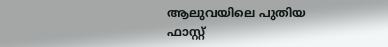ആലുവയിലെ പുതിയ ഫാസ്റ്റ്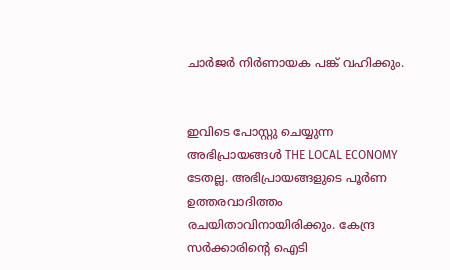ചാർജർ നിർണായക പങ്ക് വഹിക്കും.


ഇവിടെ പോസ്റ്റു ചെയ്യുന്ന അഭിപ്രായങ്ങൾ THE LOCAL ECONOMY ടേതല്ല. അഭിപ്രായങ്ങളുടെ പൂർണ ഉത്തരവാദിത്തം രചയിതാവിനായിരിക്കും. കേന്ദ്ര സർക്കാരിന്റെ ഐടി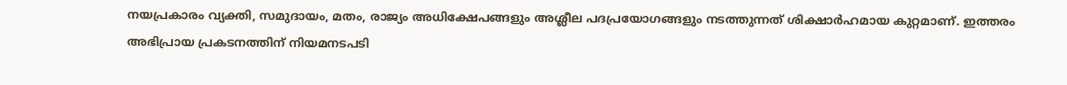നയപ്രകാരം വ്യക്തി, സമുദായം, മതം, രാജ്യം അധിക്ഷേപങ്ങളും അശ്ലീല പദപ്രയോഗങ്ങളും നടത്തുന്നത് ശിക്ഷാർഹമായ കുറ്റമാണ്. ഇത്തരം അഭിപ്രായ പ്രകടനത്തിന് നിയമനടപടി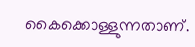കൈക്കൊള്ളുന്നതാണ്.